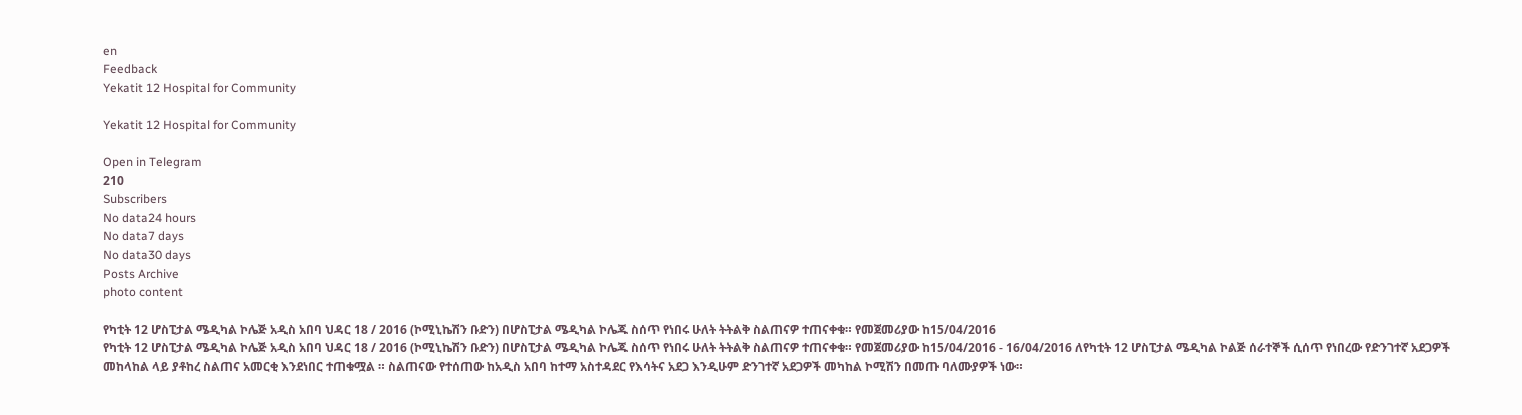en
Feedback
Yekatit 12 Hospital for Community

Yekatit 12 Hospital for Community

Open in Telegram
210
Subscribers
No data24 hours
No data7 days
No data30 days
Posts Archive
photo content

የካቲት 12 ሆስፒታል ሜዲካል ኮሌጅ አዲስ አበባ ህዳር 18 / 2016 (ኮሚኒኬሽን ቡድን) በሆስፒታል ሜዲካል ኮሌጁ ስሰጥ የነበሩ ሁለት ትትልቅ ስልጠናዎ ተጠናቀቁ። የመጀመሪያው ከ15/04/2016
የካቲት 12 ሆስፒታል ሜዲካል ኮሌጅ አዲስ አበባ ህዳር 18 / 2016 (ኮሚኒኬሽን ቡድን) በሆስፒታል ሜዲካል ኮሌጁ ስሰጥ የነበሩ ሁለት ትትልቅ ስልጠናዎ ተጠናቀቁ። የመጀመሪያው ከ15/04/2016 - 16/04/2016 ለየካቲት 12 ሆስፒታል ሜዲካል ኮልጅ ሰራተኞች ሲሰጥ የነበረው የድንገተኛ አደጋዎች መከላከል ላይ ያቶከረ ስልጠና አመርቂ እንደነበር ተጠቁሟል ። ስልጠናው የተሰጠው ከአዲስ አበባ ከተማ አስተዳደር የእሳትና አደጋ እንዲሁም ድንገተኛ አደጋዎች መካከል ኮሚሽን በመጡ ባለሙያዎች ነው።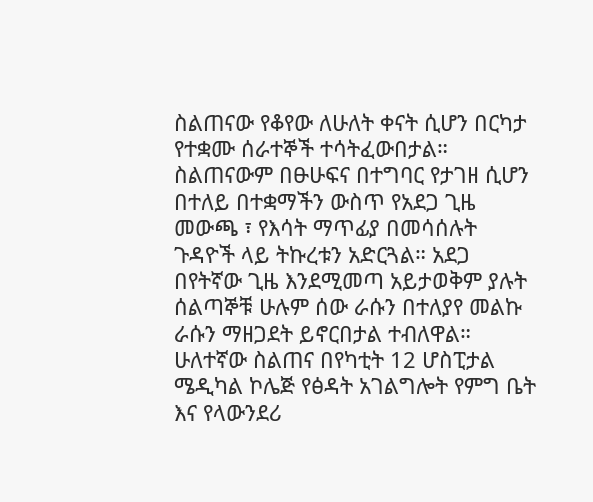ስልጠናው የቆየው ለሁለት ቀናት ሲሆን በርካታ የተቋሙ ሰራተኞች ተሳትፈውበታል። ስልጠናውም በፁሁፍና በተግባር የታገዘ ሲሆን በተለይ በተቋማችን ውስጥ የአደጋ ጊዜ መውጫ ፣ የእሳት ማጥፊያ በመሳሰሉት ጉዳዮች ላይ ትኩረቱን አድርጓል። አደጋ በየትኛው ጊዜ እንደሚመጣ አይታወቅም ያሉት ሰልጣኞቹ ሁሉም ሰው ራሱን በተለያየ መልኩ ራሱን ማዘጋደት ይኖርበታል ተብለዋል። ሁለተኛው ስልጠና በየካቲት 12 ሆስፒታል ሜዲካል ኮሌጅ የፅዳት አገልግሎት የምግ ቤት እና የላውንደሪ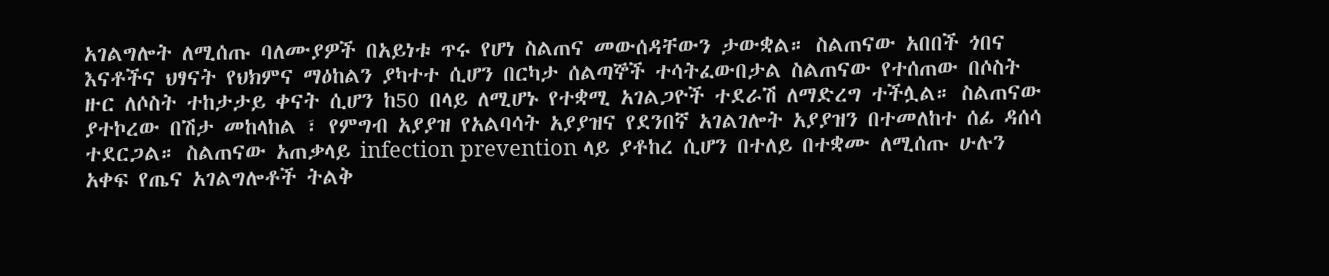አገልግሎት ለሚሰጡ ባለሙያዎች በአይነቱ ጥሩ የሆነ ስልጠና መውሰዳቸውን ታውቋል። ስልጠናው አበበች ጎበና እናቶችና ህፃናት የህክምና ማዕከልን ያካተተ ሲሆን በርካታ ሰልጣኞች ተሳትፈውበታል ስልጠናው የተሰጠው በሶስት ዙር ለሶስት ተከታታይ ቀናት ሲሆን ከ50 በላይ ለሚሆኑ የተቋሚ አገልጋዮች ተደራሽ ለማድረግ ተችሏል። ስልጠናው ያተኮረው በሽታ መከላከል ፣ የምግብ አያያዝ የአልባሳት አያያዝና የደንበኛ አገልገሎት አያያዝን በተመለከተ ሰፊ ዳሰሳ ተደርጋል። ስልጠናው አጠቃላይ infection prevention ላይ ያቶከረ ሲሆን በተለይ በተቋሙ ለሚሰጡ ሁሉን አቀፍ የጤና አገልግሎቶች ትልቅ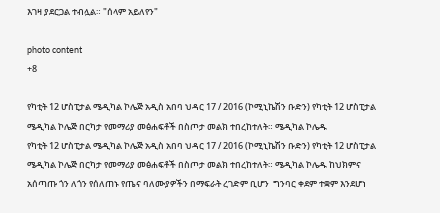እገዛ ያደርጋል ተብሏል። "ሰላም አይለየን"

photo content
+8

የካቲት 12 ሆስፒታል ሜዲካል ኮሌጅ አዲስ አበባ ህዳር 17 / 2016 (ኮሚኒኬሽን ቡድን) የካቲት 12 ሆስፒታል ሜዲካል ኮሌጅ በርካታ የመማሪያ መፅሐፍቶች በስጦታ መልክ ተበረከተለት። ሜዲካል ኮሌዱ
የካቲት 12 ሆስፒታል ሜዲካል ኮሌጅ አዲስ አበባ ህዳር 17 / 2016 (ኮሚኒኬሽን ቡድን) የካቲት 12 ሆስፒታል ሜዲካል ኮሌጅ በርካታ የመማሪያ መፅሐፍቶች በስጦታ መልክ ተበረከተለት። ሜዲካል ኮሌዱ ከህክምና አሰጣጡ ጎን ለጎን የሰለጠኑ የጤና ባለሙያዎችን በማፍራት ረገድም ቢሆን  ግንባር ቀደም ተቋም እንደሆነ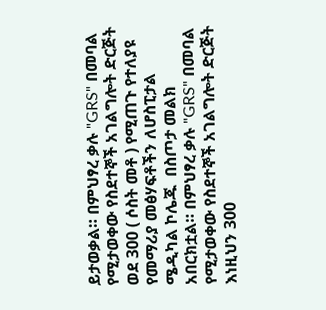ይታወቃል። በምህፃረ ቃሉ "GRS" በመባል የሚታወቀው የስደተኞች አገልግሎት ድርጅት ወደ 300 ( ሶስት መቶ ) የሚጠጉ የተለያዩ የመማሪያ መፅሃፍቶችን ለሆስፒታል ሜዲካል ኮሌጁ  በስጦታ መልክ አበርክቷል። በምህፃረ ቃሉ "GRS" በመባል የሚታወቀው የስደተኞች አገልግሎት ድርጅት እነዚህን 300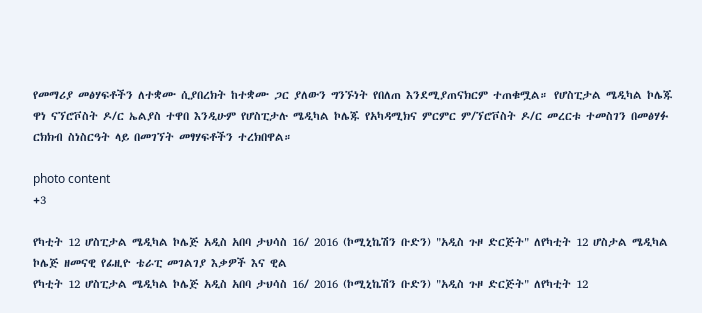የመማሪያ መፅሃፍቶችን ለተቋሙ ሲያበረክት ከተቋሙ ጋር ያለውን ግንኙነት የበለጠ እንደሚያጠናክርም ተጠቁሟል። የሆስፒታል ሜዲካል ኮሌጁ ዋነ ናኘሮቮስት ዶ/ር ኤልያስ ተዋበ እንዲሁም የሆስፒታሉ ሜዲካል ኮሌጁ የአካዳሚክና ምርምር ም/ኘሮቮስት ዶ/ር መረርቱ ተመስገን በመፅሃፉ ርክክብ ስነስርዓት ላይ በመገኘት መፃሃፍቶችን ተረክበዋል።

photo content
+3

የካቲት 12 ሆስፒታል ሜዲካል ኮሌጅ አዲስ አበባ ታህሳስ 16/ 2016 (ኮሚኒኬሽን ቡድን) "አዲስ ጉዞ ድርጅት" ለየካቲት 12 ሆስታል ሜዲካል ኮሌጅ ዘመናዊ የፊዚዮ ቴራፒ መገልገያ እቃዎች እና ዊል
የካቲት 12 ሆስፒታል ሜዲካል ኮሌጅ አዲስ አበባ ታህሳስ 16/ 2016 (ኮሚኒኬሽን ቡድን) "አዲስ ጉዞ ድርጅት" ለየካቲት 12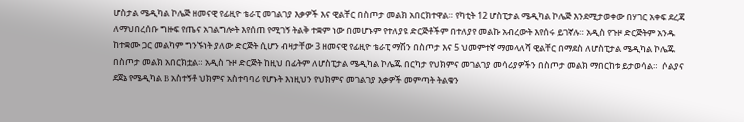ሆስታል ሜዲካል ኮሌጅ ዘመናዊ የፊዚዮ ቴራፒ መገልገያ እቃዎች እና ዊልቸር በስጦታ መልክ አበርክተዋል። የካቲት 12 ሆስፒታል ሜዲካል ኮሌጅ እንደሚታወቀው በሃገር አቀፍ ደረጃ ለማህበረሰቡ ግዙፍ የጤና አገልግሎት እየሰጠ የሚገኝ ትልቅ ተቋም ነው በመሆኑም የተለያዩ ድርጅቶችም በተለያየ መልኩ አብረውት እየሰሩ ይገኛሉ። አዲስ የጉዞ ድርጅትም አንዱ ከተቋሙ ጋር መልካም ግንኙነት ያለው ድርጅት ሲሆን ብዛታቸው 3 ዘመናዊ የፊዚዮ ቴራፒ ማሽን በስጦታ እና 5 ህመምተኛ ማመላለሻ ዊልቸር በማደስ ለሆስፒታል ሜዲካል ኮሌጁ በስጦታ መልክ አበርክቷል። አዲስ ጉዞ ድርጅት ከዚህ በፊትም ለሆስፒታል ሜዲካል ኮሌጁ በርካታ የህክምና መገልገያ መሳሪያዎችን በስጦታ መልክ ማበርከቱ ይታወሳል።  ሶልያና ደጀኔ የሜዲካል B አስተኝቶ ህክምና አስተባባሪ የሆኑት እነዚህን የህክምና መገልገያ እቃዎች መምጣት ትልቁን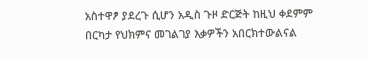አስተዋፆ ያደረጉ ሲሆን አዲስ ጉዞ ድርጅት ከዚህ ቀደምም በርካታ የህክምና መገልገያ እቃዎችን አበርክተውልናል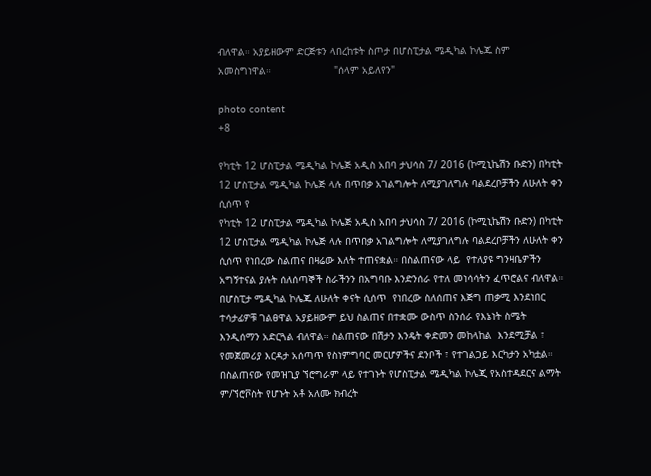ብለዋል። አያይዘውም ድርጅቱን ላበረከቱት ስጦታ በሆስፒታል ሜዲካል ኮሌጁ ስም አመስግነዋል።                     "ሰላም አይለየን"

photo content
+8

የካቲት 12 ሆስፒታል ሜዲካል ኮሌጅ አዲስ አበባ ታህሳስ 7/ 2016 (ኮሚኒኬሽን ቡድን) በካቲት 12 ሆስፒታል ሜዲካል ኮሌጅ ላሉ በጥበቃ አገልግሎት ለሚያገለግሉ ባልደረቦቻችን ለሁለት ቀን ሲሰጥ የ
የካቲት 12 ሆስፒታል ሜዲካል ኮሌጅ አዲስ አበባ ታህሳስ 7/ 2016 (ኮሚኒኬሽን ቡድን) በካቲት 12 ሆስፒታል ሜዲካል ኮሌጅ ላሉ በጥበቃ አገልግሎት ለሚያገለግሉ ባልደረቦቻችን ለሁለት ቀን ሲሰጥ የነበረው ስልጠና በዛሬው እለት ተጠናቋል። በስልጠናው ላይ  የተለያዩ ግንዛቤዎችን አግኝተናል ያሉት ሰለሰጣኞች ስራችንን በአግባቡ እንድንሰራ የተለ መነሳሳትን ፈጥሮልና ብለዋል። በሆስፒታ ሜዲካል ኮሌጁ ለሁለት ቀናት ሲሰጥ  የነበረው ስለሰጠና እጅግ ጠቃሚ እንደነበር ተሳታፊዎቹ ገልፀዋል አያይዘውም ይህ ስልጠና በተቋሙ ውስጥ ስንሰራ የእኔነት ስሜት እንዲሰማን አድርጓል ብለዋል። ስልጠናው በሽታን እንዴት ቀድመን መከላከል  እንደሚቻል ፣ የመጀመሪያ እርዳታ አሰጣጥ የስነምግባር መርሆዎችና ደንቦች ፣ የተገልጋይ እርካታን አካቷል። በስልጠናው የመዝጊያ ኘሮግራም ላይ የተገኑት የሆስፒታል ሜዲካል ኮሌጂ የአስተዳደርና ልማት ም/ኘሮቮስት የሆኑት አቶ አለሙ ክብረት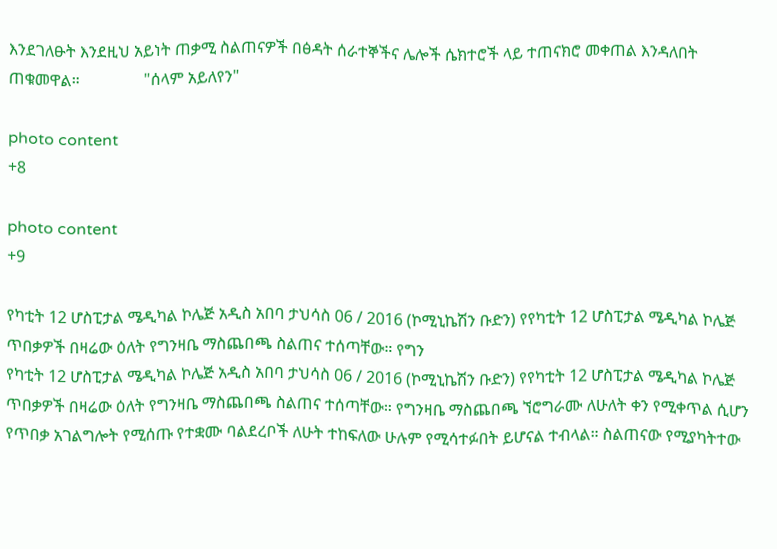እንደገለፁት እንደዚህ አይነት ጠቃሚ ስልጠናዎች በፅዳት ሰራተኞችና ሌሎች ሴክተሮች ላይ ተጠናክሮ መቀጠል እንዳለበት ጠቁመዋል።                "ሰላም አይለየን"

photo content
+8

photo content
+9

የካቲት 12 ሆስፒታል ሜዲካል ኮሌጅ አዲስ አበባ ታህሳስ 06 / 2016 (ኮሚኒኬሽን ቡድን) የየካቲት 12 ሆስፒታል ሜዲካል ኮሌጅ ጥበቃዎች በዛሬው ዕለት የግንዛቤ ማስጨበጫ ስልጠና ተሰጣቸው። የግን
የካቲት 12 ሆስፒታል ሜዲካል ኮሌጅ አዲስ አበባ ታህሳስ 06 / 2016 (ኮሚኒኬሽን ቡድን) የየካቲት 12 ሆስፒታል ሜዲካል ኮሌጅ  ጥበቃዎች በዛሬው ዕለት የግንዛቤ ማስጨበጫ ስልጠና ተሰጣቸው። የግንዛቤ ማስጨበጫ ኘሮግራሙ ለሁለት ቀን የሚቀጥል ሲሆን የጥበቃ አገልግሎት የሚሰጡ የተቋሙ ባልደረቦች ለሁት ተከፍለው ሁሉም የሚሳተፉበት ይሆናል ተብላል። ስልጠናው የሚያካትተው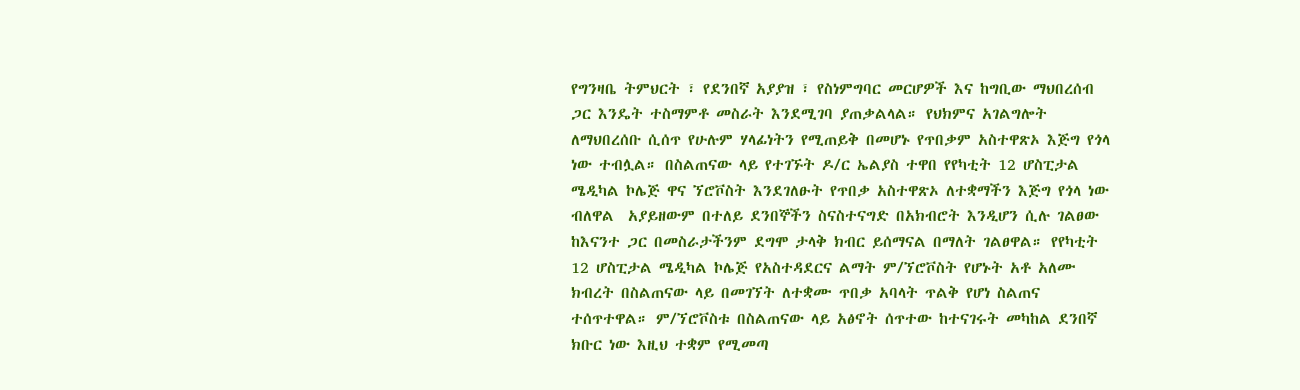የግንዛቤ ትምህርት ፣ የደንበኛ አያያዝ ፣ የስነምግባር መርሆዎች እና ከግቢው ማህበረሰብ ጋር እንዴት ተስማምቶ መስራት እንደሚገባ ያጠቃልላል። የህክምና አገልግሎት ለማህበረሰቡ ሲሰጥ የሁሉም ሃላፊነትን የሚጠይቅ በመሆኑ የጥበቃም አስተዋጽኦ እጅግ የጎላ ነው ተብሏል። በስልጠናው ላይ የተገኙት ዶ/ር ኤልያስ ተዋበ የየካቲት 12 ሆስፒታል ሜዲካል ኮሌጅ ዋና ኘሮቮስት እንደገለፁት የጥበቃ አስተዋጽኦ ለተቋማችን እጅግ የጎላ ነው ብለዋል  አያይዘውም በተለይ ደንበኞችን ስናስተናግድ በአክብሮት እንዲሆን ሲሉ ገልፀው ከእናንተ ጋር በመስራታችንም ደግሞ ታላቅ ክብር ይሰማናል በማለት ገልፀዋል። የየካቲት 12 ሆስፒታል ሜዲካል ኮሌጅ የአስተዳደርና ልማት ም/ኘሮቮስት የሆኑት አቶ አለሙ ክብረት በስልጠናው ላይ በመገኘት ለተቋሙ ጥበቃ አባላት ጥልቅ የሆነ ስልጠና ተሰጥተዋል። ም/ኘሮቮስቱ በስልጠናው ላይ አፅኖት ሰጥተው ከተናገሩት መካከል ደንበኛ ክቡር ነው እዚህ ተቋም የሚመጣ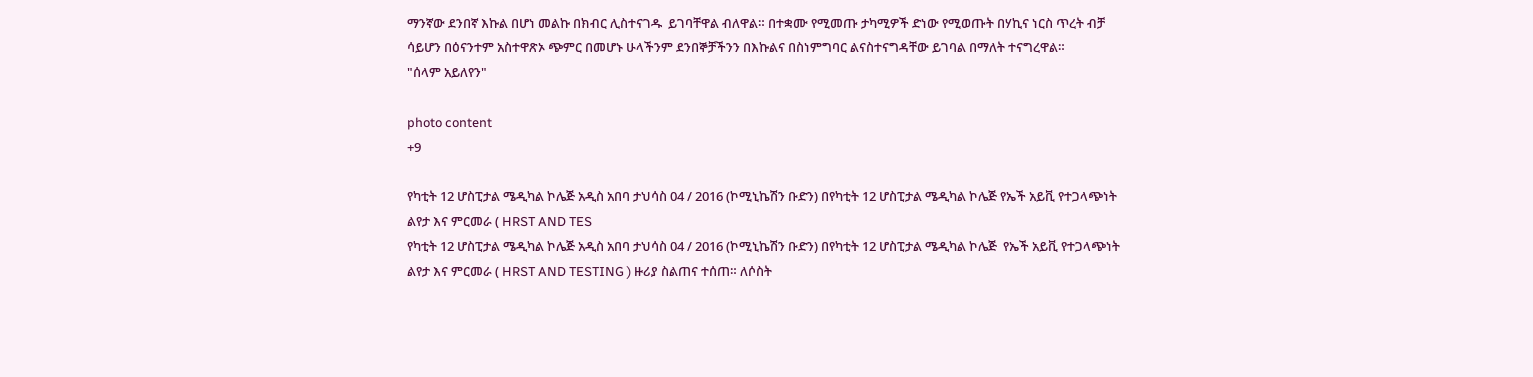ማንኛው ደንበኛ እኩል በሆነ መልኩ በክብር ሊስተናገዱ  ይገባቸዋል ብለዋል። በተቋሙ የሚመጡ ታካሚዎች ድነው የሚወጡት በሃኪና ነርስ ጥረት ብቻ ሳይሆን በዕናንተም አስተዋጽኦ ጭምር በመሆኑ ሁላችንም ደንበኞቻችንን በእኩልና በስነምግባር ልናስተናግዳቸው ይገባል በማለት ተናግረዋል።                   "ሰላም አይለየን"

photo content
+9

የካቲት 12 ሆስፒታል ሜዲካል ኮሌጅ አዲስ አበባ ታህሳስ 04 / 2016 (ኮሚኒኬሽን ቡድን) በየካቲት 12 ሆስፒታል ሜዲካል ኮሌጅ የኤች አይቪ የተጋላጭነት ልየታ እና ምርመራ ( HRST AND TES
የካቲት 12 ሆስፒታል ሜዲካል ኮሌጅ አዲስ አበባ ታህሳስ 04 / 2016 (ኮሚኒኬሽን ቡድን) በየካቲት 12 ሆስፒታል ሜዲካል ኮሌጅ  የኤች አይቪ የተጋላጭነት ልየታ እና ምርመራ ( HRST AND TESTING ) ዙሪያ ስልጠና ተሰጠ። ለሶስት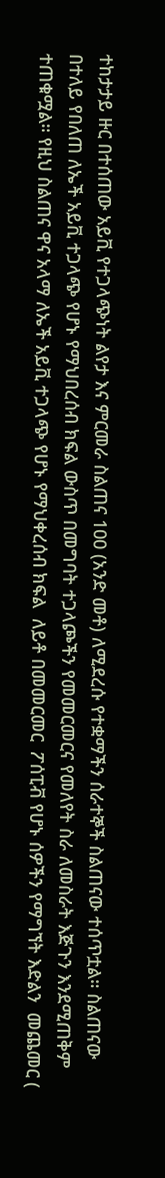ተከታታይ ዙር በተሰጠው አይቪ የተጋላጭነት ልየታ እና ምርመራ ስልጠና 100 (አንድ መቶ) ለሚደረሱ የተቋማችን ሰራተኞች ስልጠናው ተሰጥቷል። ስልጠናው በተለይ የበለጠ ለኤች አይቪ ተጋላጭ የሆኑ የማህበረሰብ ክፍል ውስጥ በመግባት ተጋላጮችን የመመርመርና የመለየት ስራ ለመስራት እጅጉን እንደሚጠቅም ተጠቁሟል። የዚህ ስልጠና ዋና አላማ ለኤች አይቪ ተጋላጭ የሆኑ የማህቀረሰብ ክፍል  ለይቶ በመመርመር  ፖሰፒቭ የሆኑ ሰዎችን የማግኘት እድልን  መጨመር (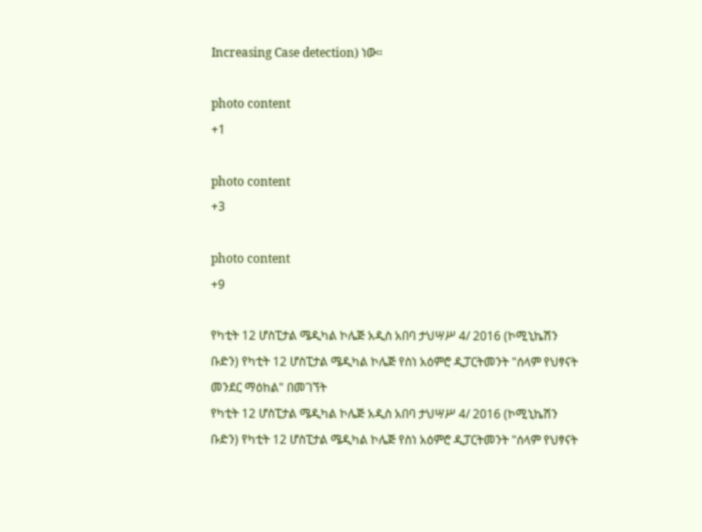Increasing Case detection) ነው።

photo content
+1

photo content
+3

photo content
+9

የካቲት 12 ሆስፒታል ሜዲካል ኮሌጅ አዲስ አበባ ታህሣሥ 4/ 2016 (ኮሚኒኬሽን ቡድን) የካቲት 12 ሆስፒታል ሜዲካል ኮሌጅ የስነ አዕምሮ ዲፓርትመንት "ሰላም የህፃናት መንደር ማዕከል" በመገኘት
የካቲት 12 ሆስፒታል ሜዲካል ኮሌጅ አዲስ አበባ ታህሣሥ 4/ 2016 (ኮሚኒኬሽን ቡድን) የካቲት 12 ሆስፒታል ሜዲካል ኮሌጅ የስነ አዕምሮ ዲፓርትመንት "ሰላም የህፃናት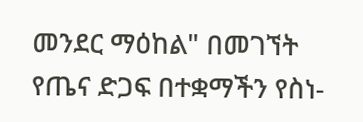መንደር ማዕከል" በመገኘት የጤና ድጋፍ በተቋማችን የስነ-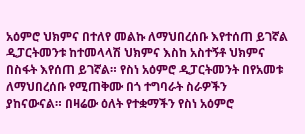አዕምሮ ህክምና በተለየ መልኩ ለማህበረሰቡ እየተሰጠ ይገኛል ዲፓርትመንቱ ከተመላላሽ ህክምና እስከ አስተኝቶ ህክምና በስፋት እየሰጠ ይገኛል። የስነ አዕምሮ ዲፓርትመንት በየአመቱ ለማህበረሰቡ የሚጠቅሙ በጎ ተግባራት ስራዎችን  ያከናውናል። በዛሬው ዕለት የተቋማችን የስነ አዕምሮ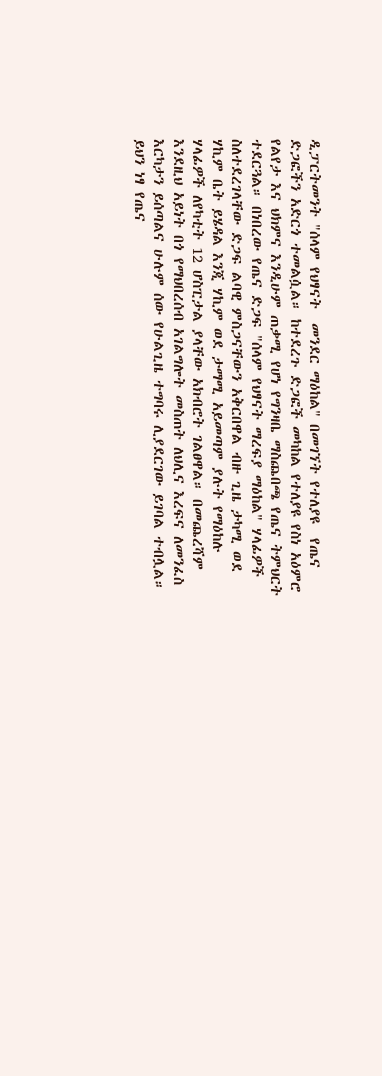ዲፓርትመንት "ሰላም የህፃናት  መንደር ማዕከል" በመገኘት የተለያዩ  የጤና ድጋፎችን አድርጎ ተመልሷል። ከተደረጉ ድጋፎች መካከል የተለያዩ የስነ አዕምሮ የልየታ እና ህክምና እንዲሁም ጠቃሚ የሆነ የግንዛቤ ማስጨበጫ የጤና ትምህርት ተደርጓል። በነበረው የጤና ድጋፍ "ሰላም የህፃናት ማረፍያ ማዕከል" ሃላፊዎች ስለተደረገላቸው ድጋፍ ልባዊ ምስጋናቸውን አቅርበዋል ብዙ ጊዜ ታካሚ ወደ ሃኪም ቤት ይሄዳል እንጂ ሃኪም ወደ ታማሚ አይመጣም ያሉት የማዕከሉ ሃላፊዎች ለየካቲት 12 ሆስፒታል ያላቸው አክብሮት ገልፀዋል። በመጨረሻም እንደዚህ አይነት በጎ የማህበረሰብ አገልግሎት መስጠት ለህሊና እረፍና ለመንፈስ እርካታን ይሰጣልና ሁሉም ሰው የሁልጊዜ ተግባሩ ሊያደርገው ይገባል ተብሏል። ይህን ነፃ የጤና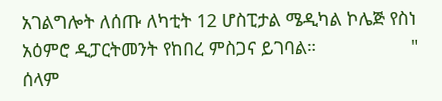አገልግሎት ለሰጡ ለካቲት 12 ሆስፒታል ሜዲካል ኮሌጅ የስነ አዕምሮ ዲፓርትመንት የከበረ ምስጋና ይገባል።                   " ሰላም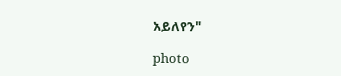አይለየን"

photo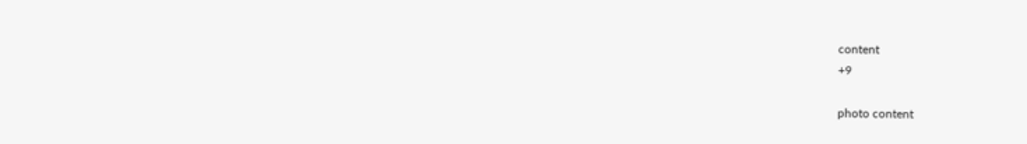content
+9

photo content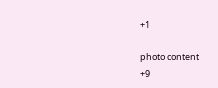+1

photo content
+9